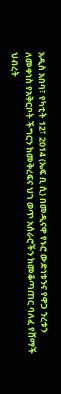አዲስ አበባ፣ የካቲት 12፣ 2014 (ኤፍ ቢ ሲ) በመዲናዋ የኑሮ ውድነቱንና የዋጋ ንረቱን ለመቀነስ የአቅርቦት ችግርን ከመቅረፍና ህገ ወጥ አሰራሮችን ከመቆጣጠር ባለፈ የሸማች ህብረት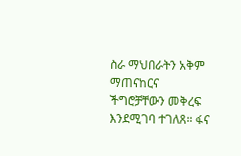ስራ ማህበራትን አቅም ማጠናከርና ችግሮቻቸውን መቅረፍ እንደሚገባ ተገለጸ። ፋና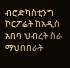ብሮድካስቲንግ ኮርፖሬት ከአዲስ አበባ ህብረት ስራ ማህበበራት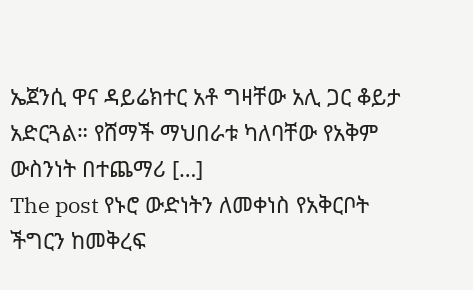ኤጀንሲ ዋና ዳይሬክተር አቶ ግዛቸው አሊ ጋር ቆይታ አድርጓል። የሸማች ማህበራቱ ካለባቸው የአቅም ውስንነት በተጨማሪ […]
The post የኑሮ ውድነትን ለመቀነስ የአቅርቦት ችግርን ከመቅረፍ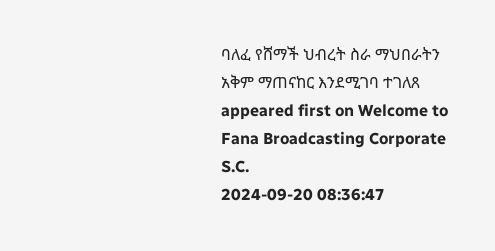ባለፈ የሸማች ህብረት ስራ ማህበራትን አቅም ማጠናከር እንደሚገባ ተገለጸ appeared first on Welcome to Fana Broadcasting Corporate S.C.
2024-09-20 08:36:47